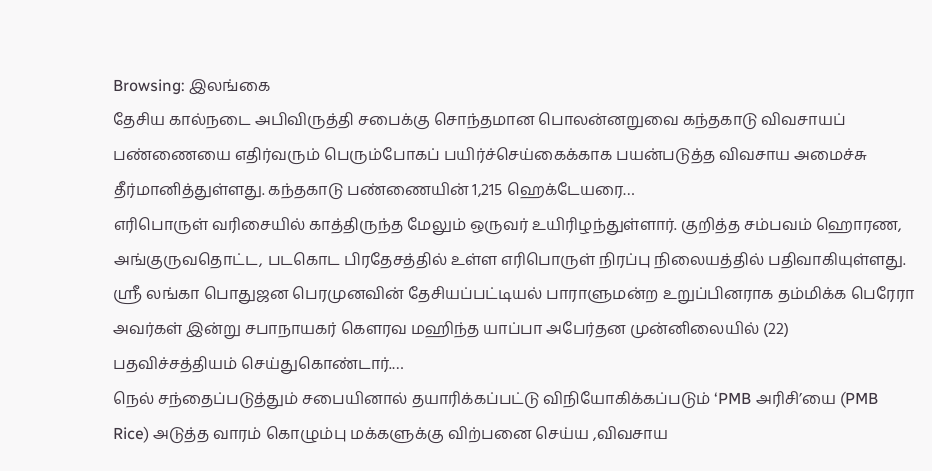Browsing: இலங்கை
தேசிய கால்நடை அபிவிருத்தி சபைக்கு சொந்தமான பொலன்னறுவை கந்தகாடு விவசாயப் பண்ணையை எதிர்வரும் பெரும்போகப் பயிர்ச்செய்கைக்காக பயன்படுத்த விவசாய அமைச்சு தீர்மானித்துள்ளது. கந்தகாடு பண்ணையின் 1,215 ஹெக்டேயரை…
எரிபொருள் வரிசையில் காத்திருந்த மேலும் ஒருவர் உயிரிழந்துள்ளார். குறித்த சம்பவம் ஹொரண, அங்குருவதொட்ட, படகொட பிரதேசத்தில் உள்ள எரிபொருள் நிரப்பு நிலையத்தில் பதிவாகியுள்ளது.
ஸ்ரீ லங்கா பொதுஜன பெரமுனவின் தேசியப்பட்டியல் பாராளுமன்ற உறுப்பினராக தம்மிக்க பெரேரா அவர்கள் இன்று சபாநாயகர் கௌரவ மஹிந்த யாப்பா அபேர்தன முன்னிலையில் (22) பதவிச்சத்தியம் செய்துகொண்டார்.…
நெல் சந்தைப்படுத்தும் சபையினால் தயாரிக்கப்பட்டு விநியோகிக்கப்படும் ‘PMB அரிசி’யை (PMB Rice) அடுத்த வாரம் கொழும்பு மக்களுக்கு விற்பனை செய்ய ,விவசாய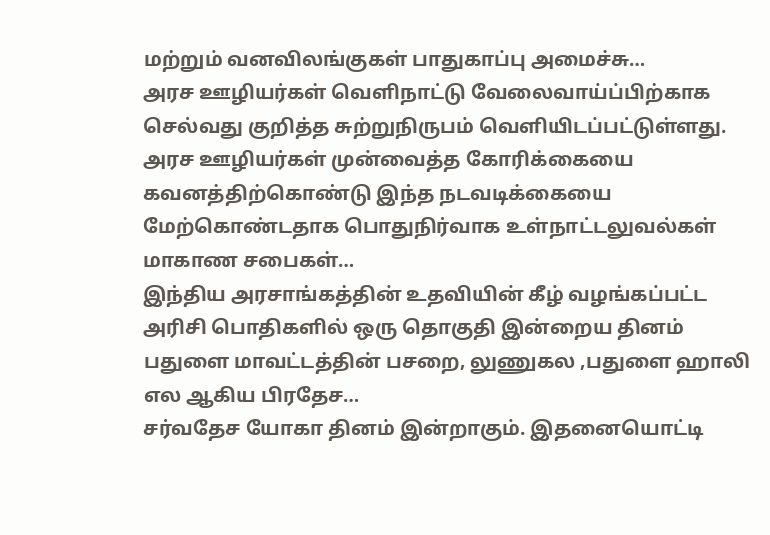மற்றும் வனவிலங்குகள் பாதுகாப்பு அமைச்சு…
அரச ஊழியர்கள் வெளிநாட்டு வேலைவாய்ப்பிற்காக செல்வது குறித்த சுற்றுநிருபம் வெளியிடப்பட்டுள்ளது. அரச ஊழியர்கள் முன்வைத்த கோரிக்கையை கவனத்திற்கொண்டு இந்த நடவடிக்கையை மேற்கொண்டதாக பொதுநிர்வாக உள்நாட்டலுவல்கள் மாகாண சபைகள்…
இந்திய அரசாங்கத்தின் உதவியின் கீழ் வழங்கப்பட்ட அரிசி பொதிகளில் ஒரு தொகுதி இன்றைய தினம் பதுளை மாவட்டத்தின் பசறை, லுணுகல ,பதுளை ஹாலி எல ஆகிய பிரதேச…
சர்வதேச யோகா தினம் இன்றாகும். இதனையொட்டி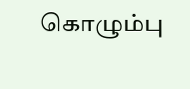கொழும்பு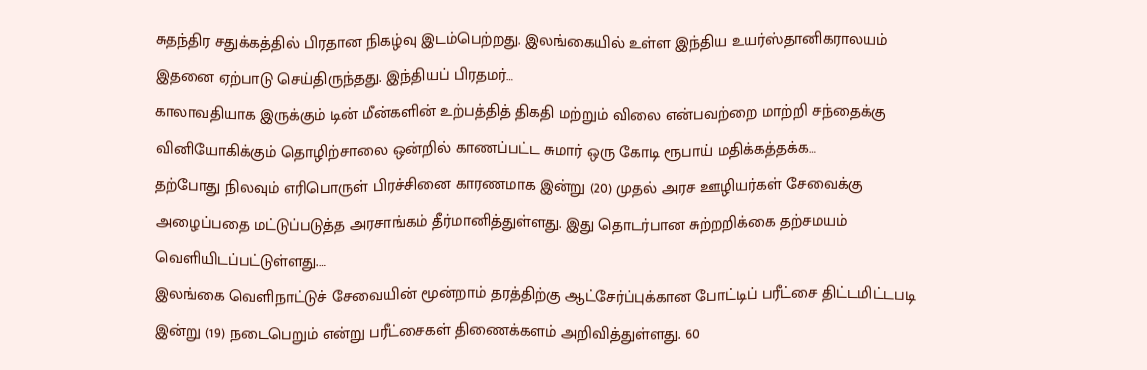சுதந்திர சதுக்கத்தில் பிரதான நிகழ்வு இடம்பெற்றது. இலங்கையில் உள்ள இந்திய உயர்ஸ்தானிகராலயம் இதனை ஏற்பாடு செய்திருந்தது. இந்தியப் பிரதமர்…
காலாவதியாக இருக்கும் டின் மீன்களின் உற்பத்தித் திகதி மற்றும் விலை என்பவற்றை மாற்றி சந்தைக்கு வினியோகிக்கும் தொழிற்சாலை ஒன்றில் காணப்பட்ட சுமார் ஒரு கோடி ரூபாய் மதிக்கத்தக்க…
தற்போது நிலவும் எரிபொருள் பிரச்சினை காரணமாக இன்று (20) முதல் அரச ஊழியர்கள் சேவைக்கு அழைப்பதை மட்டுப்படுத்த அரசாங்கம் தீர்மானித்துள்ளது. இது தொடர்பான சுற்றறிக்கை தற்சமயம் வெளியிடப்பட்டுள்ளது.…
இலங்கை வெளிநாட்டுச் சேவையின் மூன்றாம் தரத்திற்கு ஆட்சேர்ப்புக்கான போட்டிப் பரீட்சை திட்டமிட்டபடி இன்று (19) நடைபெறும் என்று பரீட்சைகள் திணைக்களம் அறிவித்துள்ளது. 60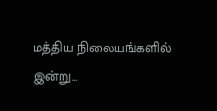மத்திய நிலையங்களில் இன்று…